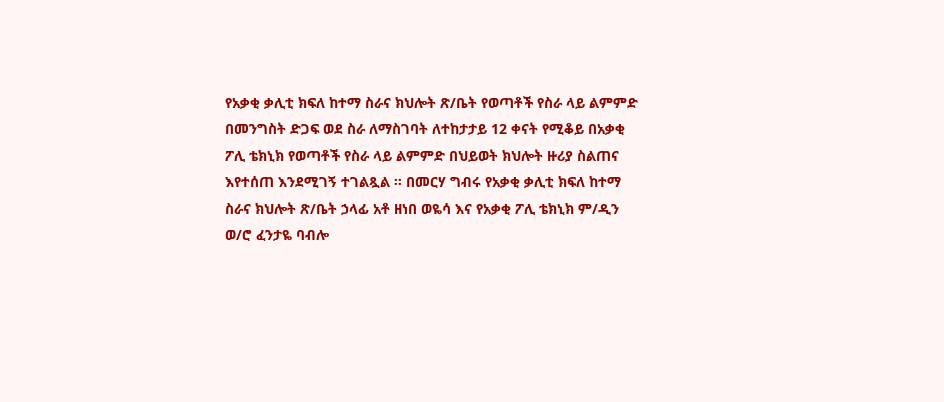የአቃቂ ቃሊቲ ክፍለ ከተማ ስራና ክህሎት ጽ/ቤት የወጣቶች የስራ ላይ ልምምድ በመንግስት ድጋፍ ወደ ስራ ለማስገባት ለተከታታይ 12 ቀናት የሚቆይ በአቃቂ ፖሊ ቴክኒክ የወጣቶች የስራ ላይ ልምምድ በህይወት ክህሎት ዙሪያ ስልጠና እየተሰጠ እንደሚገኝ ተገልጿል ። በመርሃ ግብሩ የአቃቂ ቃሊቲ ክፍለ ከተማ ስራና ክህሎት ጽ/ቤት ኃላፊ አቶ ዘነበ ወዬሳ እና የአቃቂ ፖሊ ቴክኒክ ም/ዲን ወ/ሮ ፈንታዬ ባብሎ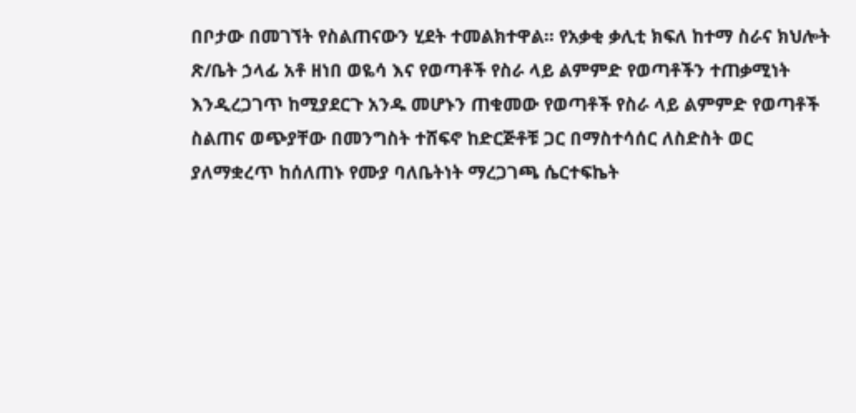በቦታው በመገኘት የስልጠናውን ሂደት ተመልክተዋል። የአቃቂ ቃሊቲ ክፍለ ከተማ ስራና ክህሎት ጽ/ቤት ኃላፊ አቶ ዘነበ ወዬሳ እና የወጣቶች የስራ ላይ ልምምድ የወጣቶችን ተጠቃሚነት እንዲረጋገጥ ከሚያደርጉ አንዱ መሆኑን ጠቁመው የወጣቶች የስራ ላይ ልምምድ የወጣቶች ስልጠና ወጭያቸው በመንግስት ተሸፍኖ ከድርጅቶቹ ጋር በማስተሳሰር ለስድስት ወር ያለማቋረጥ ከሰለጠኑ የሙያ ባለቤትነት ማረጋገጫ ሴርተፍኬት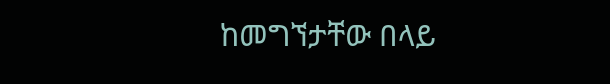ከመግኘታቸው በላይ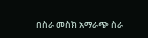በስራ መስክ አማራጭ ስራ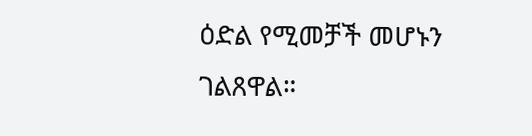ዕድል የሚመቻች መሆኑን ገልጸዋል።